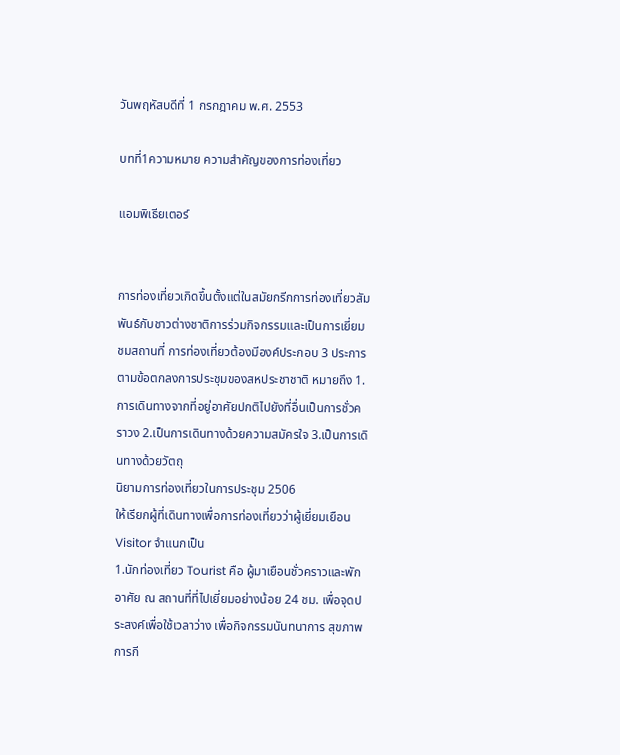วันพฤหัสบดีที่ 1 กรกฎาคม พ.ศ. 2553

บทที่1ความหมาย ความสำคัญของการท่องเที่ยว

แอมพิเธียเตอร์


การท่องเที่ยวเกิดขึ้นตั้งแต่ในสมัยกรีกการท่องเที่ยวสัมพันธ์กับชาวต่างชาติการร่วมกิจกรรมและเป็นการเยี่ยมชมสถานที่ การท่องเที่ยวต้องมีองค์ประกอบ 3 ประการ ตามข้อตกลงการประชุมของสหประชาชาติ หมายถึง 1.การเดินทางจากที่อยู่อาศัยปกติไปยังที่อื่นเป็นการชั่วคราวง 2.เป็นการเดินทางด้วยความสมัครใจ 3.เป็นการเดินทางด้วยวัตถุ
นิยามการท่องเที่ยวในการประชุม 2506
ให้เรียกผู้ที่เดินทางเพื่อการท่องเที่ยวว่าผู้เยี่ยมเยือน Visitor จำแนกเป็น
1.นักท่องเที่ยว Tourist คือ ผู้มาเยือนชั่วคราวและพักอาศัย ณ สถานที่ที่ไปเยี่ยมอย่างน้อย 24 ชม. เพื่อจุดประสงค์เพื่อใช้เวลาว่าง เพื่อกิจกรรมนันทนาการ สุขภาพ การกี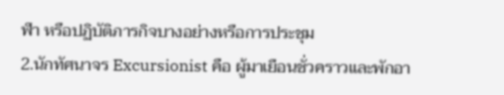ฬา หรือปฏิบัติภารกิจบางอย่างหรือการประชุม
2.นักทัศนาจร Excursionist คือ ผู้มาเยือนชั่วคราวและพักอา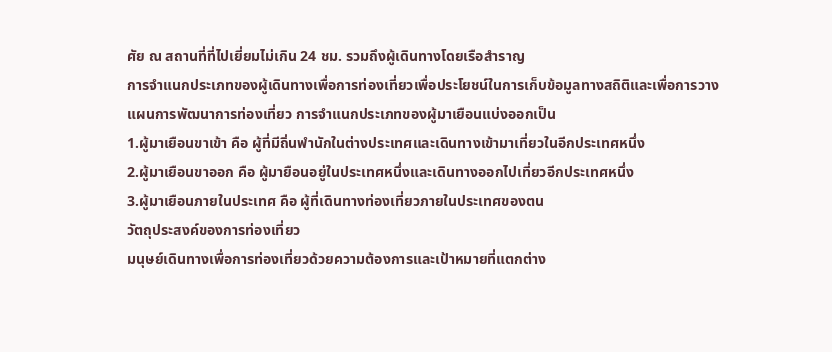ศัย ณ สถานที่ที่ไปเยี่ยมไม่เกิน 24 ชม. รวมถึงผู้เดินทางโดยเรือสำราญ
การจำแนกประเภทของผู้เดินทางเพื่อการท่องเที่ยวเพื่อประโยชน์ในการเก็บข้อมูลทางสถิติและเพื่อการวางแผนการพัฒนาการท่องเที่ยว การจำแนกประเภทของผู้มาเยือนแบ่งออกเป็น
1.ผู้มาเยือนขาเข้า คือ ผู้ที่มีถิ่นพำนักในต่างประเทศและเดินทางเข้ามาเที่ยวในอีกประเทศหนึ่ง
2.ผู้มาเยือนขาออก คือ ผู้มายือนอยู่ในประเทศหนึ่งและเดินทางออกไปเที่ยวอีกประเทศหนึ่ง
3.ผู้มาเยือนภายในประเทศ คือ ผู้ที่เดินทางท่องเที่ยวภายในประเทศของตน
วัตถุประสงค์ของการท่องเที่ยว
มนุษย์เดินทางเพื่อการท่องเที่ยวด้วยความต้องการและเป้าหมายที่แตกต่าง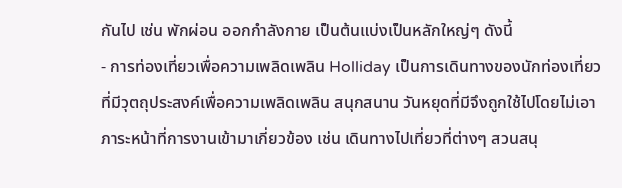กันไป เช่น พักผ่อน ออกกำลังกาย เป็นต้นแบ่งเป็นหลักใหญ่ๆ ดังนี้
- การท่องเที่ยวเพื่อความเพลิดเพลิน Holliday เป็นการเดินทางของนักท่องเที่ยวที่มีวุตถุประสงค์เพื่อความเพลิดเพลิน สนุกสนาน วันหยุดที่มีจึงถูกใช้ไปโดยไม่เอาภาระหน้าที่การงานเข้ามาเกี่ยวข้อง เช่น เดินทางไปเที่ยวที่ต่างๆ สวนสนุ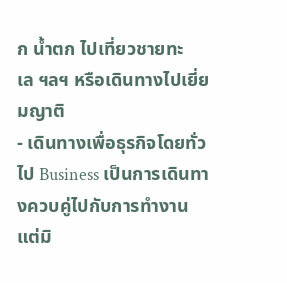ก น้ำตก ไปเที่ยวชายทะเล ฯลฯ หรือเดินทางไปเยี่ยมญาติ
- เดินทางเพื่อธุรกิจโดยทั่วไป Business เป็นการเดินทางควบคู่ไปกับการทำงานแต่มิ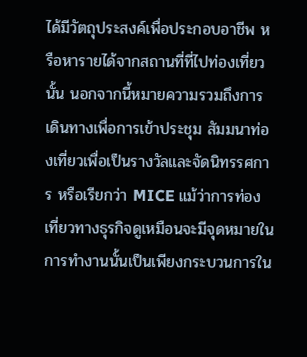ได้มีวัตถุประสงค์เพื่อประกอบอาชีพ หรือหารายได้จากสถานที่ที่ไปท่องเที่ยวนั้น นอกจากนี้หมายความรวมถึงการเดินทางเพื่อการเข้าประชุม สัมมนาท่องเที่ยวเพื่อเป็นรางวัลและจัดนิทรรศการ หรือเรียกว่า MICE แม้ว่าการท่องเที่ยวทางธุรกิจดูเหมือนจะมีจุดหมายในการทำงานนั้นเป็นเพียงกระบวนการใน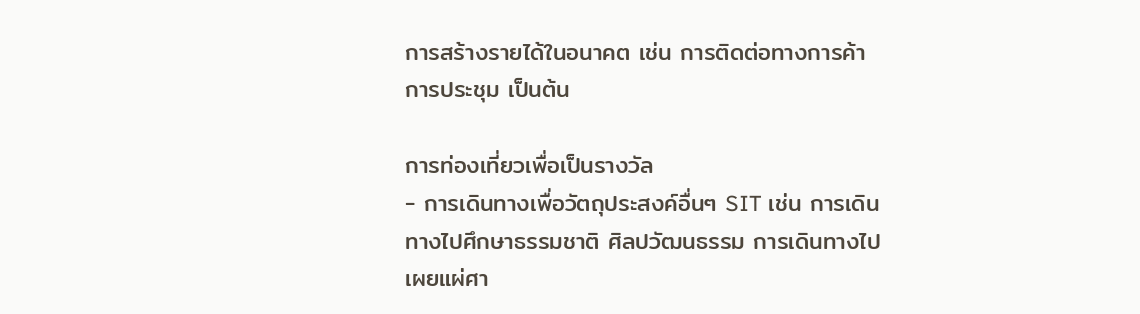การสร้างรายได้ในอนาคต เช่น การติดต่อทางการค้า การประชุม เป็นต้น

การท่องเที่ยวเพื่อเป็นรางวัล
- การเดินทางเพื่อวัตถุประสงค์อื่นๆ SIT เช่น การเดินทางไปศึกษาธรรมชาติ ศิลปวัฒนธรรม การเดินทางไปเผยแผ่ศา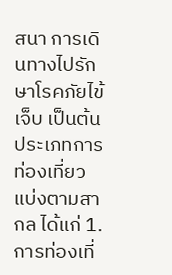สนา การเดินทางไปรักษาโรคภัยไข้เจ็บ เป็นต้น
ประเภทการท่องเที่ยว แบ่งตามสากล ได้แก่ 1.การท่องเที่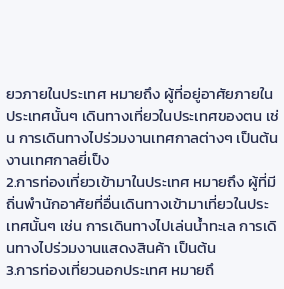ยวภายในประเทศ หมายถึง ผู้ที่อยู่อาศัยภายในประเทศนั้นๆ เดินทางเที่ยวในประเทศของตน เช่น การเดินทางไปร่วมงานเทศกาลต่างๆ เป็นต้น
งานเทศกาลยี่เป็ง
2.การท่องเที่ยวเข้ามาในประเทศ หมายถึง ผู้ที่มีถิ่นพำนักอาศัยที่อื่นเดินทางเข้ามาเที่ยวในประเทศนั้นๆ เช่น การเดินทางไปเล่นน้ำทะเล การเดินทางไปร่วมงานแสดงสินค้า เป็นต้น
3.การท่องเที่ยวนอกประเทศ หมายถึ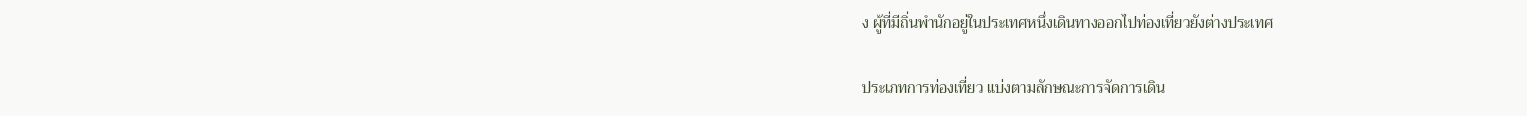ง ผู้ที่มีถิ่นพำนักอยู่ในประเทศหนึ่งเดินทางออกไปท่องเที่ยวยังต่างประเทศ

ประเภทการท่องเที่ยว แบ่งตามลักษณะการจัดการเดิน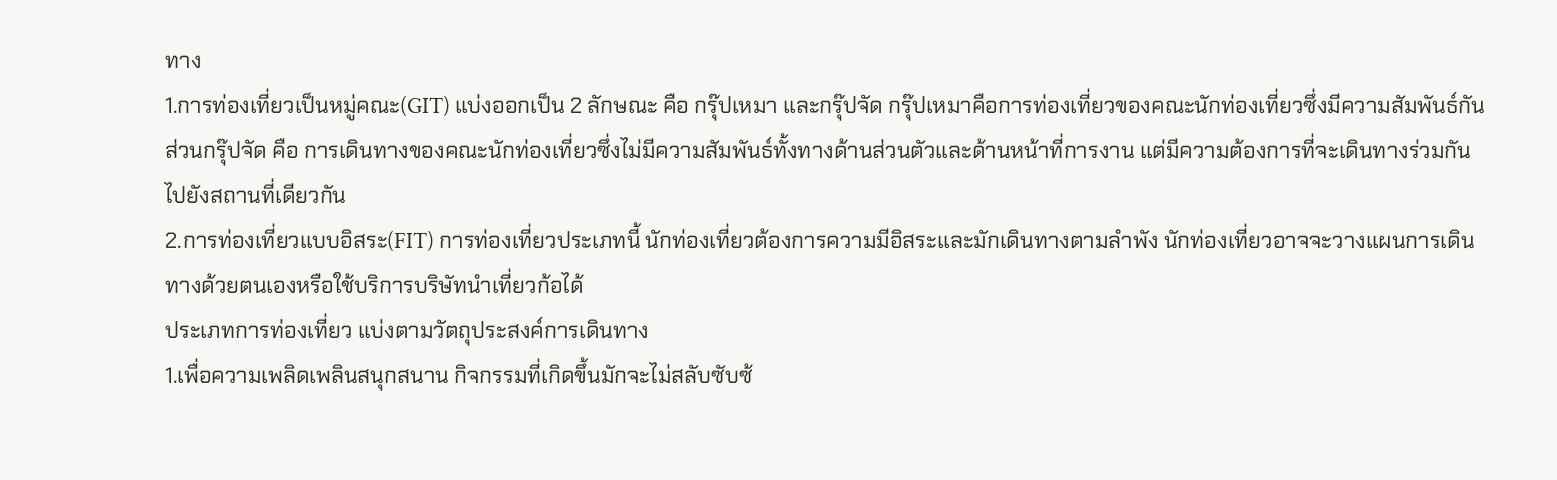ทาง
1.การท่องเที่ยวเป็นหมู่คณะ(GIT) แบ่งออกเป็น 2 ลักษณะ คือ กรุ๊ปเหมา และกรุ๊ปจัด กรุ๊ปเหมาคือการท่องเที่ยวของคณะนักท่องเที่ยวซึ่งมีความสัมพันธ์กัน ส่วนกรุ๊ปจัด คือ การเดินทางของคณะนักท่องเที่ยวซึ่งไม่มีความสัมพันธ์ทั้งทางด้านส่วนตัวและด้านหน้าที่การงาน แต่มีความต้องการที่จะเดินทางร่วมกันไปยังสถานที่เดียวกัน
2.การท่องเที่ยวแบบอิสระ(FIT) การท่องเที่ยวประเภทนี้ นักท่องเที่ยวต้องการความมีอิสระและมักเดินทางตามลำพัง นักท่องเที่ยวอาจจะวางแผนการเดินทางด้วยตนเองหรือใช้บริการบริษัทนำเที่ยวก้อได้
ประเภทการท่องเที่ยว แบ่งตามวัตถุประสงค์การเดินทาง
1.เพื่อความเพลิดเพลินสนุกสนาน กิจกรรมที่เกิดขึ้นมักจะไม่สลับซับซ้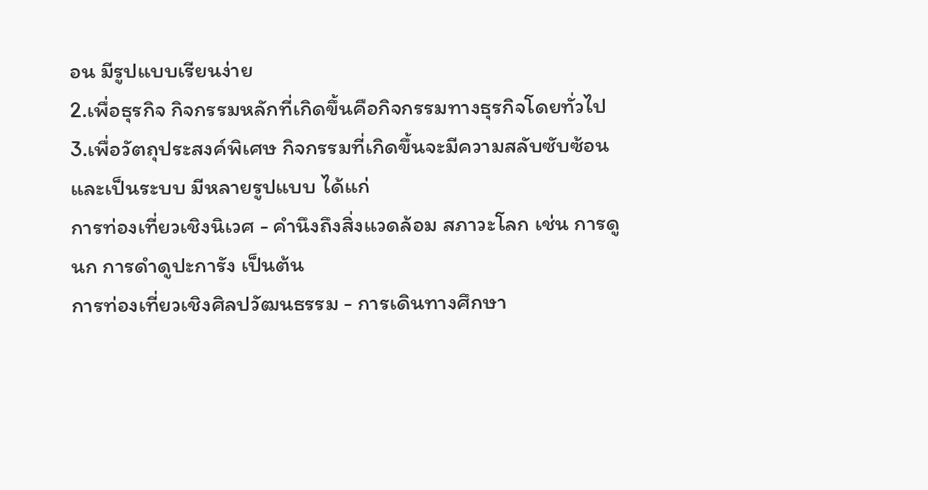อน มีรูปแบบเรียนง่าย
2.เพื่อธุรกิจ กิจกรรมหลักที่เกิดขึ้นคือกิจกรรมทางธุรกิจโดยทั่วไป
3.เพื่อวัตถุประสงค์พิเศษ กิจกรรมที่เกิดขึ้นจะมีความสลับซับซ้อนและเป็นระบบ มีหลายรูปแบบ ได้แก่
การท่องเที่ยวเชิงนิเวศ - คำนึงถึงสิ่งแวดล้อม สภาวะโลก เช่น การดูนก การดำดูปะการัง เป็นต้น
การท่องเที่ยวเชิงศิลปวัฒนธรรม - การเดินทางศึกษา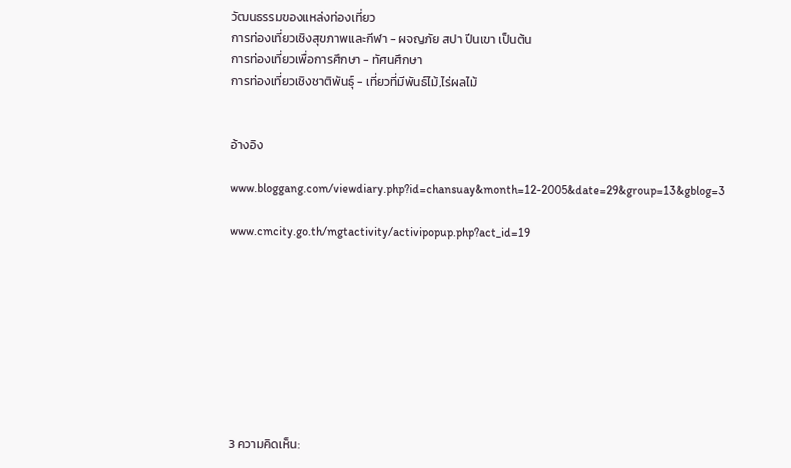วัฒนธรรมของแหล่งท่องเที่ยว
การท่องเที่ยวเชิงสุขภาพและกีฬา - ผจญภัย สปา ปีนเขา เป็นต้น
การท่องเที่ยวเพื่อการศึกษา - ทัศนศึกษา
การท่องเที่ยวเชิงชาติพันธุ์ - เที่ยวที่มีพันธ์ไม้,ไร่ผลไม้


อ้างอิง

www.bloggang.com/viewdiary.php?id=chansuay&month=12-2005&date=29&group=13&gblog=3

www.cmcity.go.th/mgtactivity/activipopup.php?act_id=19









3 ความคิดเห็น: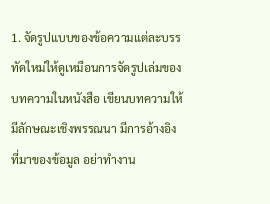1. จัดรูปแบบของข้อความแต่ละบรรทัดใหม่ให้ดูเหมือนการจัดรูปเล่มของบทความในหนังสือ เขียนบทความให้มีลักษณะเชิงพรรณนา มีการอ้างอิงที่มาของข้อมูล อย่าทำงาน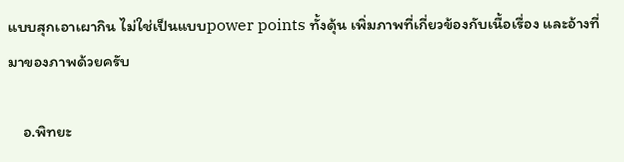แบบสุกเอาเผากิน ไม่ใช่เป็นแบบpower points ทั้งดุ้น เพิ่มภาพที่เกี่ยวข้องกับเนื้อเรื่อง และอ้างที่มาของภาพด้วยครับ

    อ.พิทยะ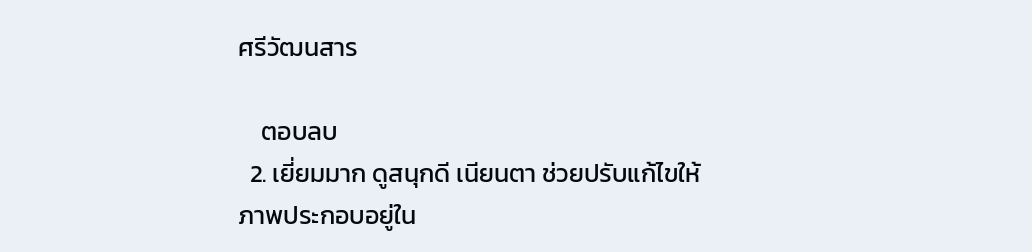ศรีวัฒนสาร

    ตอบลบ
  2. เยี่ยมมาก ดูสนุกดี เนียนตา ช่วยปรับแก้ไขให้ภาพประกอบอยู่ใน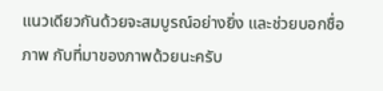แนวเดียวกันด้วยจะสมบูรณ์อย่างยิ่ง และช่วยบอกชื่อภาพ กับที่มาของภาพด้วยนะครับ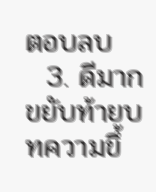ตอบลบ
  3. ดีมาก ขยับท้ายบทความขึ้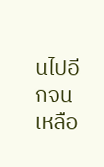นไปอีกจนเหลือ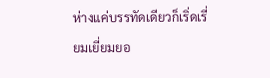ห่างแค่บรรทัดเดียวก็เริ่ดเรี่ยมเยี่ยมยอ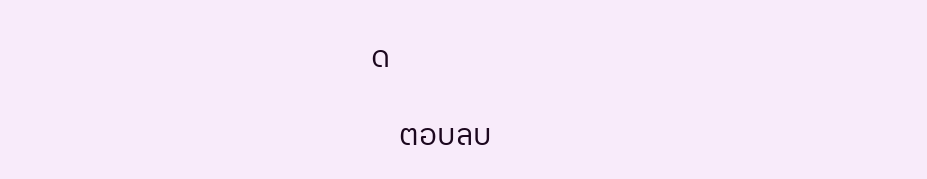ด

    ตอบลบ